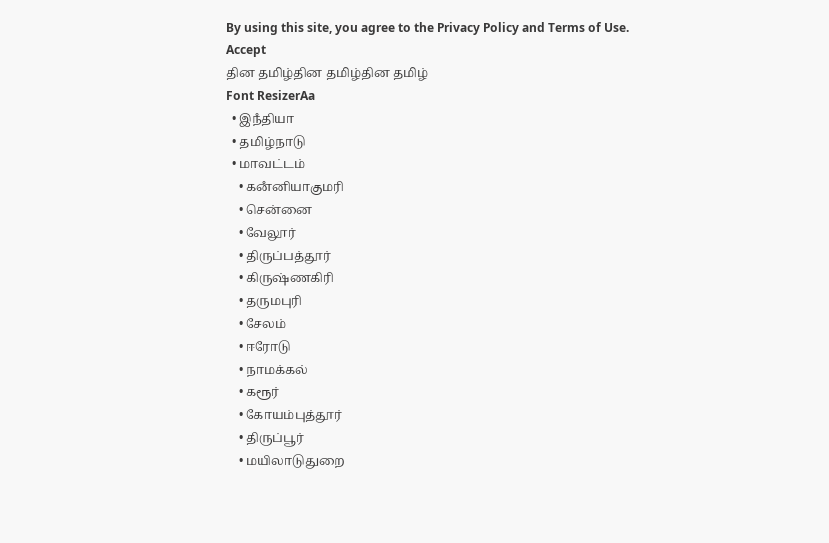By using this site, you agree to the Privacy Policy and Terms of Use.
Accept
தின தமிழ்தின தமிழ்தின தமிழ்
Font ResizerAa
  • இநஂதியா
  • தமிழ்நாடு
  • மாவட்டம்
    • கனஂனியாகுமரி
    • சென்னை
    • வேலூர்
    • திருப்பத்தூர்
    • கிருஷ்ணகிரி
    • தருமபுரி
    • சேலம்
    • ஈரோடு
    • நாமக்கல்
    • கரூர்
    • கோயம்புத்தூர்
    • திருப்பூர்
    • மயிலாடுதுறை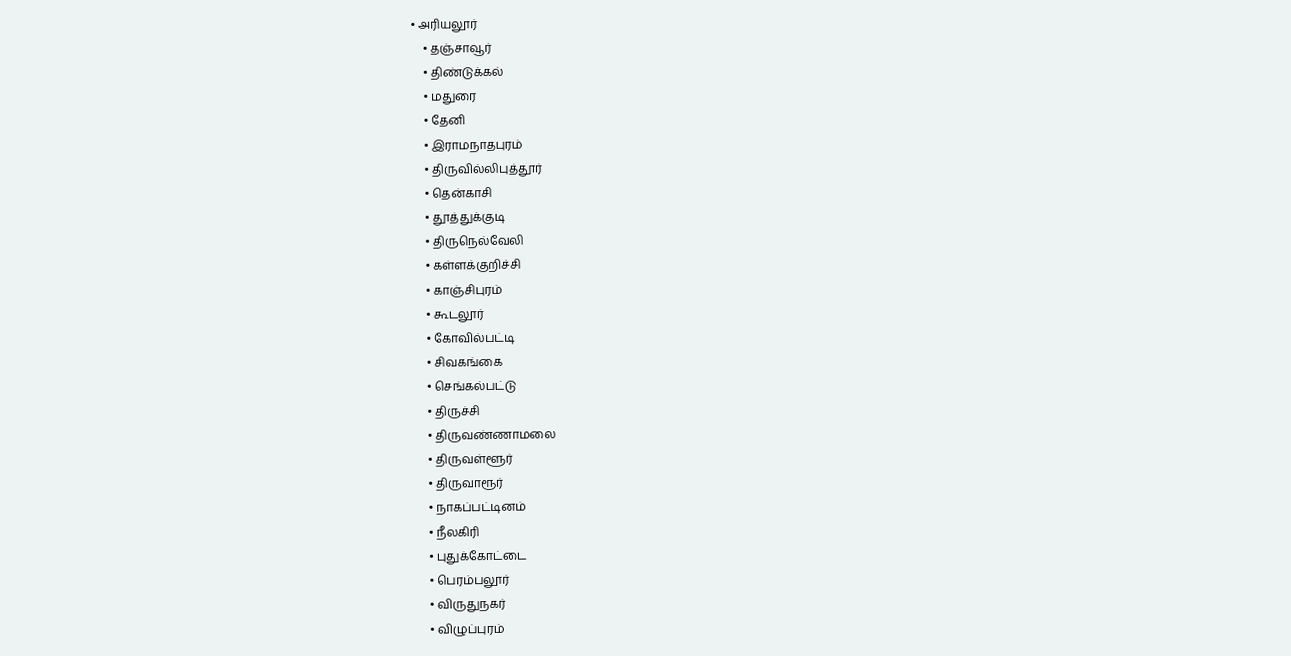• அரியலூர்
    • தஞ்சாவூர்
    • திண்டுக்கல்
    • மதுரை
    • தேனி
    • இராமநாதபுரம்
    • திருவில்லிபுத்தூர்
    • தென்காசி
    • தூத்துக்குடி
    • திருநெல்வேலி
    • கள்ளக்குறிச்சி
    • காஞ்சிபுரம்
    • கூடலூர்
    • கோவில்பட்டி
    • சிவகங்கை
    • செங்கல்பட்டு
    • திருச்சி
    • திருவண்ணாமலை
    • திருவள்ளூர்
    • திருவாரூர்
    • நாகப்பட்டினம்
    • நீலகிரி
    • புதுக்கோட்டை
    • பெரம்பலூர்
    • விருதுநகர்
    • விழுப்புரம்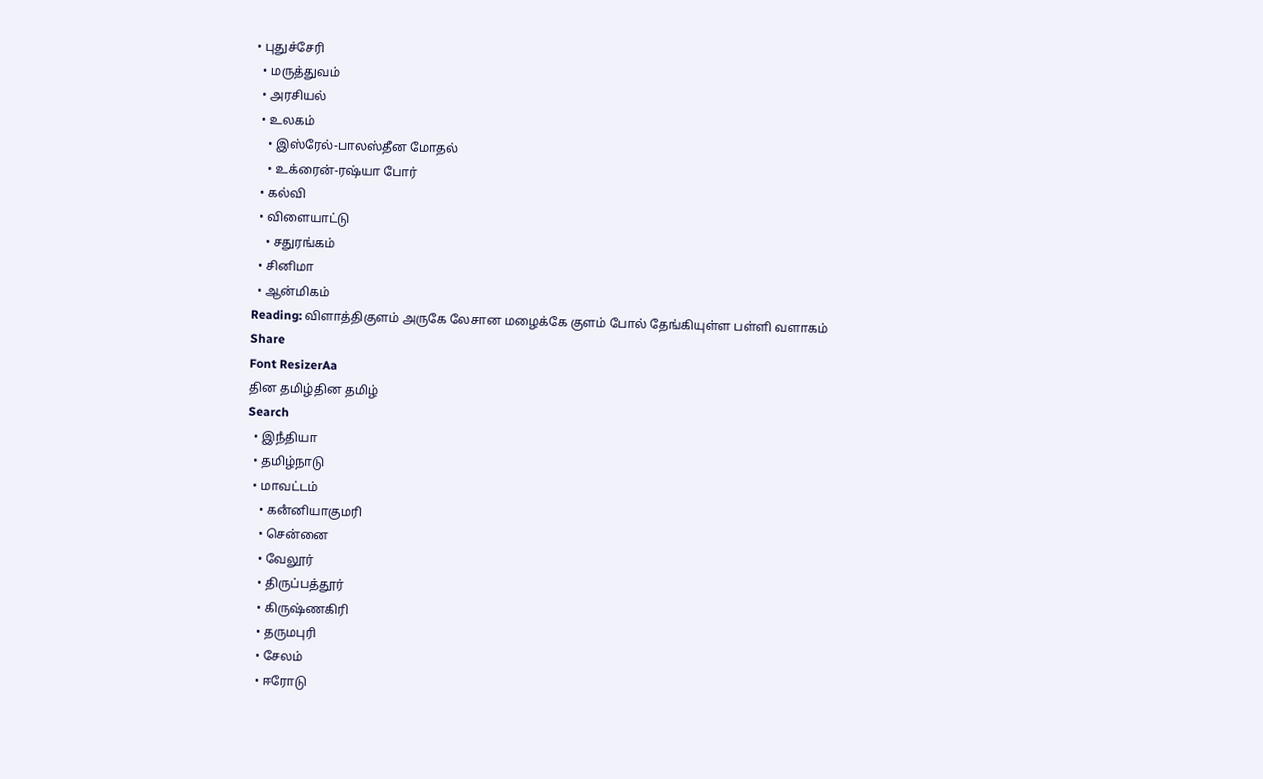• புதுச்சேரி
  • மருத்துவம்
  • அரசியல்
  • உலகம்
    • இஸ்ரேல்-பாலஸ்தீன மோதல்
    • உக்ரைன்-ரஷ்யா போர்
  • கல்வி
  • விளையாட்டு
    • சதுரங்கம்
  • சினிமா
  • ஆன்மிகம்
Reading: விளாத்திகுளம் அருகே லேசான மழைக்கே குளம் போல் தேங்கியுள்ள பள்ளி வளாகம்
Share
Font ResizerAa
தின தமிழ்தின தமிழ்
Search
  • இநஂதியா
  • தமிழ்நாடு
  • மாவட்டம்
    • கனஂனியாகுமரி
    • சென்னை
    • வேலூர்
    • திருப்பத்தூர்
    • கிருஷ்ணகிரி
    • தருமபுரி
    • சேலம்
    • ஈரோடு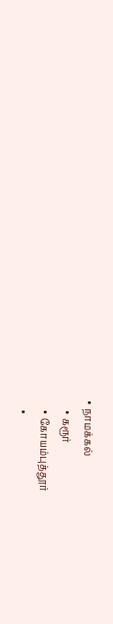• நாமக்கல்
    • கரூர்
    • கோயம்புத்தூர்
    •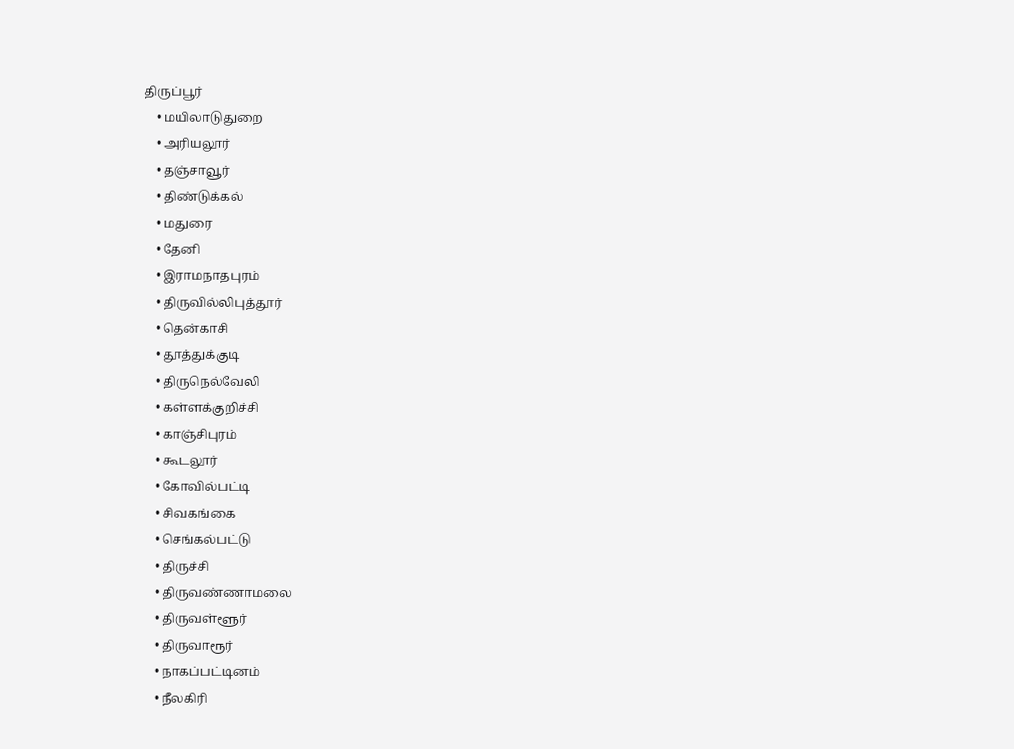திருப்பூர்
    • மயிலாடுதுறை
    • அரியலூர்
    • தஞ்சாவூர்
    • திண்டுக்கல்
    • மதுரை
    • தேனி
    • இராமநாதபுரம்
    • திருவில்லிபுத்தூர்
    • தென்காசி
    • தூத்துக்குடி
    • திருநெல்வேலி
    • கள்ளக்குறிச்சி
    • காஞ்சிபுரம்
    • கூடலூர்
    • கோவில்பட்டி
    • சிவகங்கை
    • செங்கல்பட்டு
    • திருச்சி
    • திருவண்ணாமலை
    • திருவள்ளூர்
    • திருவாரூர்
    • நாகப்பட்டினம்
    • நீலகிரி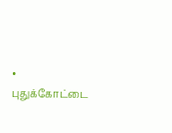• புதுக்கோட்டை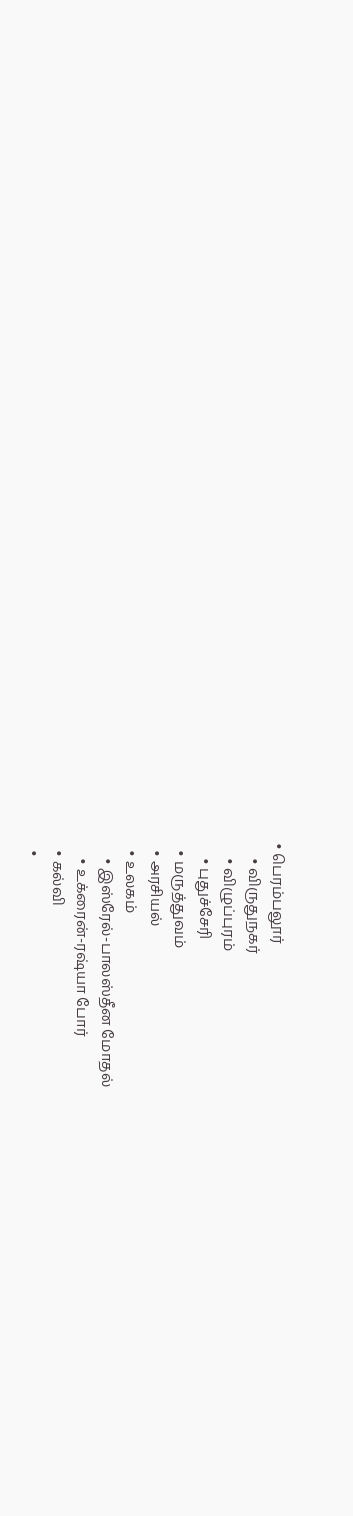• பெரம்பலூர்
    • விருதுநகர்
    • விழுப்புரம்
    • புதுச்சேரி
  • மருத்துவம்
  • அரசியல்
  • உலகம்
    • இஸ்ரேல்-பாலஸ்தீன மோதல்
    • உக்ரைன்-ரஷ்யா போர்
  • கல்வி
  •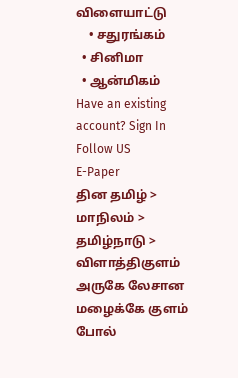விளையாட்டு
    • சதுரங்கம்
  • சினிமா
  • ஆன்மிகம்
Have an existing account? Sign In
Follow US
E-Paper
தின தமிழ் > மாநிலம் > தமிழ்நாடு > விளாத்திகுளம் அருகே லேசான மழைக்கே குளம் போல்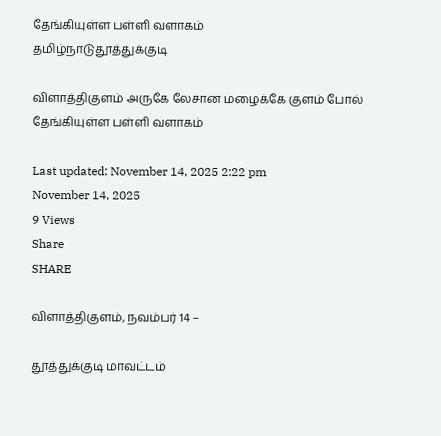தேங்கியுள்ள பள்ளி வளாகம்
தமிழ்நாடுதூத்துக்குடி

விளாத்திகுளம் அருகே லேசான மழைக்கே குளம் போல் தேங்கியுள்ள பள்ளி வளாகம்

Last updated: November 14, 2025 2:22 pm
November 14, 2025
9 Views
Share
SHARE

விளாத்திகுளம், நவம்பர் 14 –

தூத்துக்குடி மாவட்டம்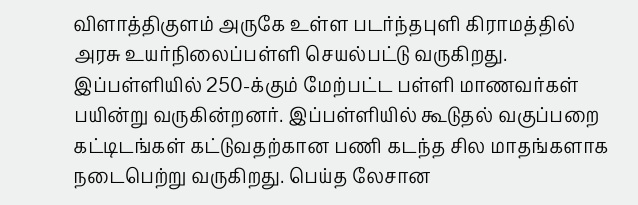விளாத்திகுளம் அருகே உள்ள படர்ந்தபுளி கிராமத்தில் அரசு உயர்நிலைப்பள்ளி செயல்பட்டு வருகிறது. இப்பள்ளியில் 250-க்கும் மேற்பட்ட பள்ளி மாணவர்கள் பயின்று வருகின்றனர். இப்பள்ளியில் கூடுதல் வகுப்பறை கட்டிடங்கள் கட்டுவதற்கான பணி கடந்த சில மாதங்களாக நடைபெற்று வருகிறது. பெய்த லேசான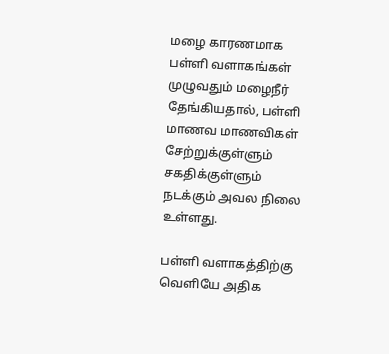மழை காரணமாக பள்ளி வளாகங்கள் முழுவதும் மழைநீர் தேங்கியதால், பள்ளி மாணவ மாணவிகள் சேற்றுக்குள்ளும் சகதிக்குள்ளும் நடக்கும் அவல நிலை உள்ளது.

பள்ளி வளாகத்திற்கு வெளியே அதிக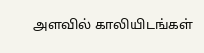அளவில் காலியிடங்கள்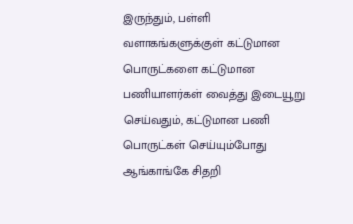இருந்தும், பள்ளி வளாகங்களுக்குள் கட்டுமான பொருட்களை கட்டுமான பணியாளர்கள் வைத்து இடையூறு செய்வதும், கட்டுமான பணி பொருட்கள் செய்யும்போது ஆங்காங்கே சிதறி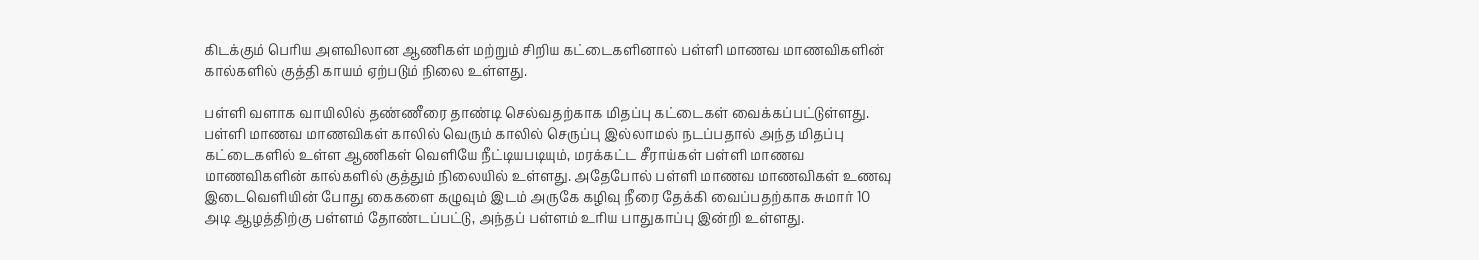கிடக்கும் பெரிய அளவிலான ஆணிகள் மற்றும் சிறிய கட்டைகளினால் பள்ளி மாணவ மாணவிகளின் கால்களில் குத்தி காயம் ஏற்படும் நிலை உள்ளது.

பள்ளி வளாக வாயிலில் தண்ணீரை தாண்டி செல்வதற்காக மிதப்பு கட்டைகள் வைக்கப்பட்டுள்ளது. பள்ளி மாணவ மாணவிகள் காலில் வெரும் காலில் செருப்பு இல்லாமல் நடப்பதால் அந்த மிதப்பு கட்டைகளில் உள்ள ஆணிகள் வெளியே நீட்டியபடியும், மரக்கட்ட சீராய்கள் பள்ளி மாணவ மாணவிகளின் கால்களில் குத்தும் நிலையில் உள்ளது. அதேபோல் பள்ளி மாணவ மாணவிகள் உணவு இடைவெளியின் போது கைகளை கழுவும் இடம் அருகே கழிவு நீரை தேக்கி வைப்பதற்காக சுமார் 10 அடி ஆழத்திற்கு பள்ளம் தோண்டப்பட்டு, அந்தப் பள்ளம் உரிய பாதுகாப்பு இன்றி உள்ளது.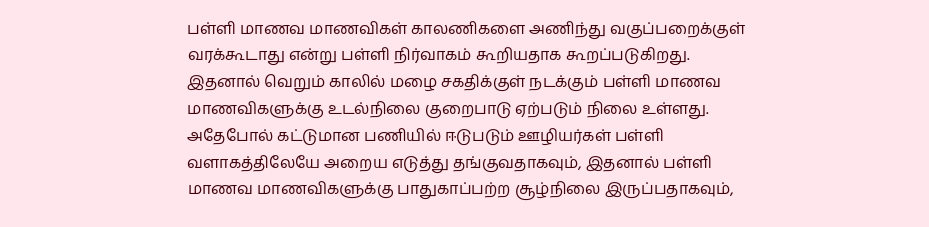பள்ளி மாணவ மாணவிகள் காலணிகளை அணிந்து வகுப்பறைக்குள் வரக்கூடாது என்று பள்ளி நிர்வாகம் கூறியதாக கூறப்படுகிறது. இதனால் வெறும் காலில் மழை சகதிக்குள் நடக்கும் பள்ளி மாணவ மாணவிகளுக்கு உடல்நிலை குறைபாடு ஏற்படும் நிலை உள்ளது.
அதேபோல் கட்டுமான பணியில் ஈடுபடும் ஊழியர்கள் பள்ளி வளாகத்திலேயே அறைய எடுத்து தங்குவதாகவும், இதனால் பள்ளி மாணவ மாணவிகளுக்கு பாதுகாப்பற்ற சூழ்நிலை இருப்பதாகவும்,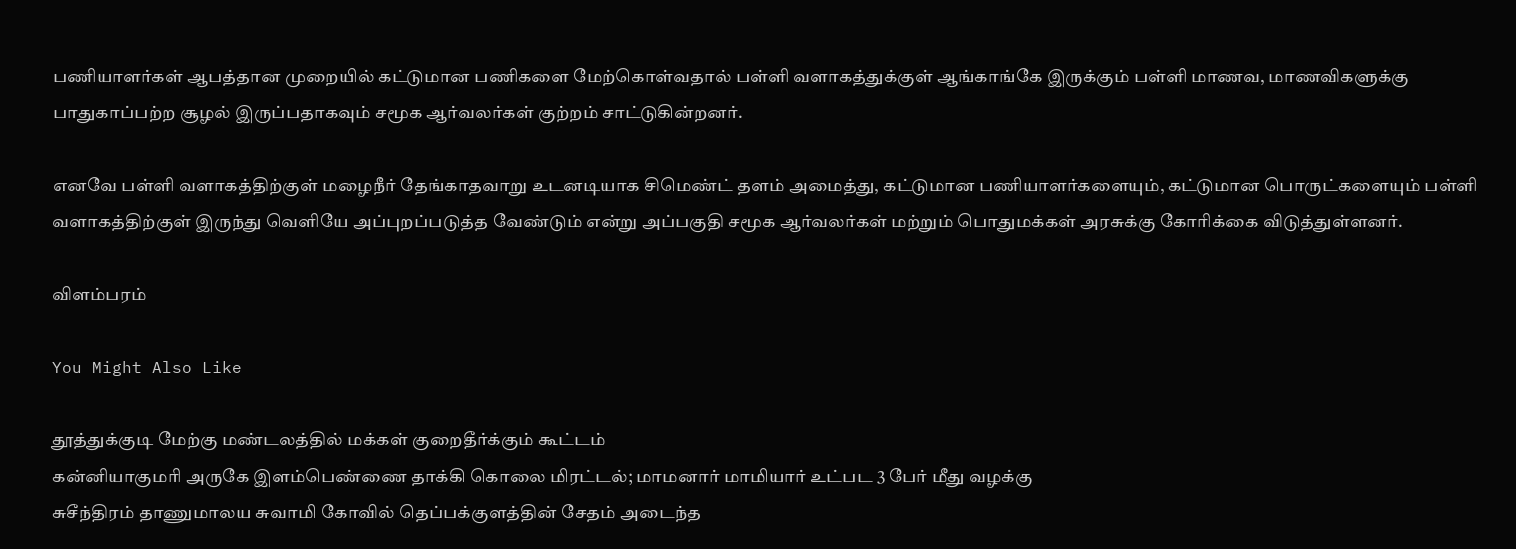பணியாளர்கள் ஆபத்தான முறையில் கட்டுமான பணிகளை மேற்கொள்வதால் பள்ளி வளாகத்துக்குள் ஆங்காங்கே இருக்கும் பள்ளி மாணவ, மாணவிகளுக்கு பாதுகாப்பற்ற சூழல் இருப்பதாகவும் சமூக ஆர்வலர்கள் குற்றம் சாட்டுகின்றனர்.

எனவே பள்ளி வளாகத்திற்குள் மழைநீர் தேங்காதவாறு உடனடியாக சிமெண்ட் தளம் அமைத்து, கட்டுமான பணியாளர்களையும், கட்டுமான பொருட்களையும் பள்ளி வளாகத்திற்குள் இருந்து வெளியே அப்புறப்படுத்த வேண்டும் என்று அப்பகுதி சமூக ஆர்வலர்கள் மற்றும் பொதுமக்கள் அரசுக்கு கோரிக்கை விடுத்துள்ளனர்.

விளம்பரம்

You Might Also Like

தூத்துக்குடி மேற்கு மண்டலத்தில் மக்கள் குறைதீர்க்கும் கூட்டம்
கன்னியாகுமரி அருகே இளம்பெண்ணை தாக்கி கொலை மிரட்டல்; மாமனார் மாமியார் உட்பட 3 பேர் மீது வழக்கு
சுசீந்திரம் தாணுமாலய சுவாமி கோவில் தெப்பக்குளத்தின் சேதம் அடைந்த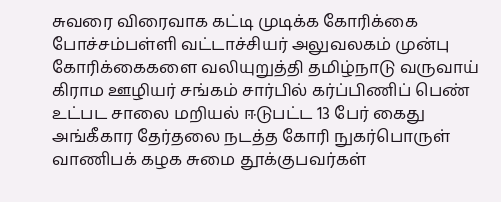சுவரை விரைவாக கட்டி முடிக்க கோரிக்கை
போச்சம்பள்ளி வட்டாச்சியர் அலுவலகம் முன்பு கோரிக்கைகளை வலியுறுத்தி தமிழ்நாடு வருவாய் கிராம ஊழியர் சங்கம் சார்பில் கர்ப்பிணிப் பெண் உட்பட சாலை மறியல் ஈடுபட்ட 13 பேர் கைது
அங்கீகார தேர்தலை நடத்த கோரி நுகர்பொருள் வாணிபக் கழக சுமை தூக்குபவர்கள்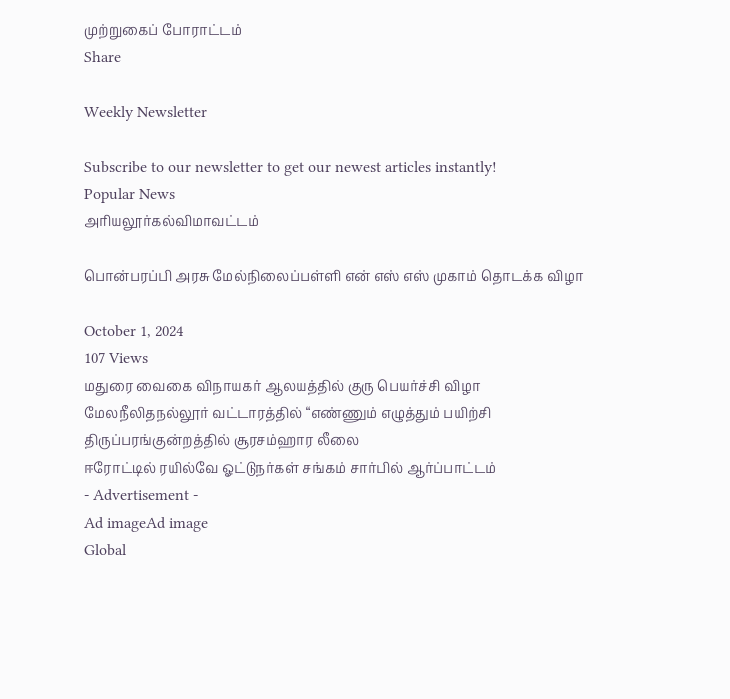முற்றுகைப் போராட்டம்
Share

Weekly Newsletter

Subscribe to our newsletter to get our newest articles instantly!
Popular News
அரியலூர்கல்விமாவட்டம்

பொன்பரப்பி அரசு மேல்நிலைப்பள்ளி என் எஸ் எஸ் முகாம் தொடக்க விழா

October 1, 2024
107 Views
மதுரை வைகை விநாயகர் ஆலயத்தில் குரு பெயர்ச்சி விழா
மேலநீலிதநல்லூர் வட்டாரத்தில் “எண்ணும் எழுத்தும் பயிற்சி
திருப்பரங்குன்றத்தில் சூரசம்ஹார லீலை
ஈரோட்டில் ரயில்வே ஓட்டுநர்கள் சங்கம் சார்பில் ஆர்ப்பாட்டம்
- Advertisement -
Ad imageAd image
Global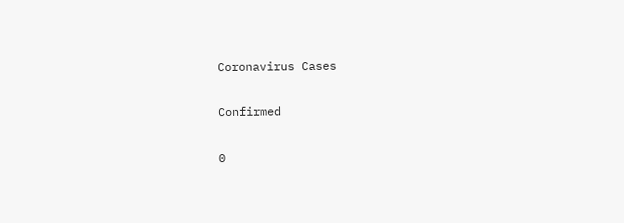Coronavirus Cases

Confirmed

0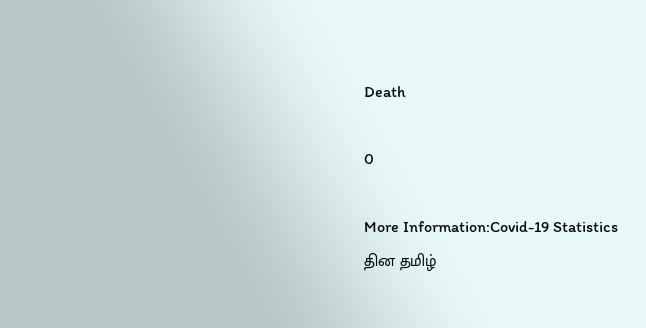Death

0

More Information:Covid-19 Statistics
தின தமிழ்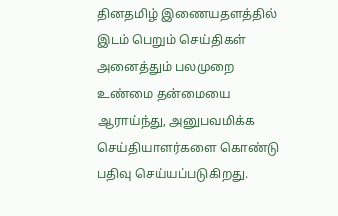தினதமிழ் இணையதளத்தில் இடம் பெறும் செய்திகள் அனைத்தும் பலமுறை உண்மை தன்மையை ஆராய்ந்து, அனுபவமிக்க செய்தியாளர்களை கொண்டு பதிவு செய்யப்படுகிறது.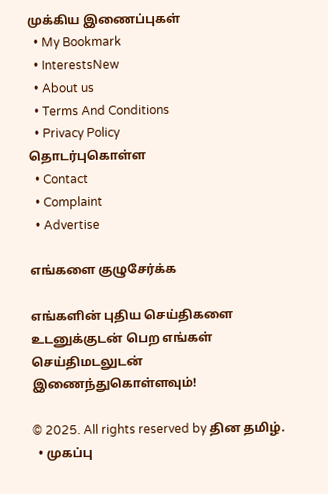முக்கிய இணைப்புகள்
  • My Bookmark
  • InterestsNew
  • About us
  • Terms And Conditions
  • Privacy Policy
தொடர்புகொள்ள
  • Contact
  • Complaint
  • Advertise

எங்களை குழுசேர்க்க

எங்களின் புதிய செய்திகளை உடனுக்குடன் பெற எங்கள் செய்திமடலுடன் இணைந்துகொள்ளவும்!

© 2025. All rights reserved by தின தமிழ்.
  • முகப்பு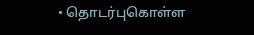• தொடர்புகொள்ள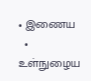• இணைய
  • உள்நுழைய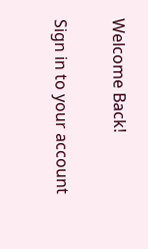Welcome Back!

Sign in to your account